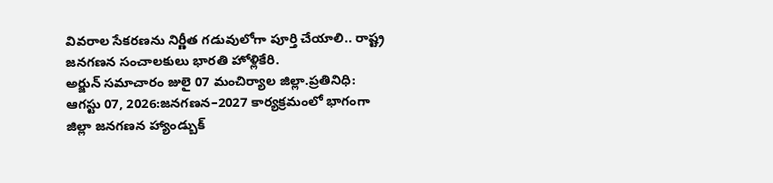వివరాల సేకరణను నిర్ణీత గడువులోగా పూర్తి చేయాలి.. రాష్ట్ర జనగణన సంచాలకులు భారతి హోళ్లికేరి.
అర్జున్ సమాచారం జులై 07 మంచిర్యాల జిల్లా.ప్రతినిధి:
ఆగస్టు 07, 2026:జనగణన–2027 కార్యక్రమంలో భాగంగా జిల్లా జనగణన హ్యాండ్బుక్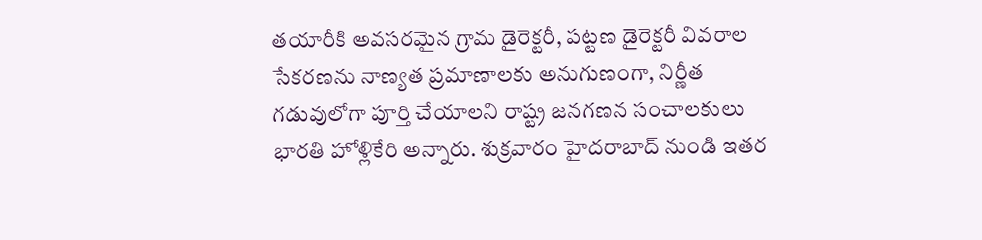తయారీకి అవసరమైన గ్రామ డైరెక్టరీ, పట్టణ డైరెక్టరీ వివరాల సేకరణను నాణ్యత ప్రమాణాలకు అనుగుణంగా, నిర్ణీత గడువులోగా పూర్తి చేయాలని రాష్ట్ర జనగణన సంచాలకులు భారతి హోళ్లికేరి అన్నారు. శుక్రవారం హైదరాబాద్ నుండి ఇతర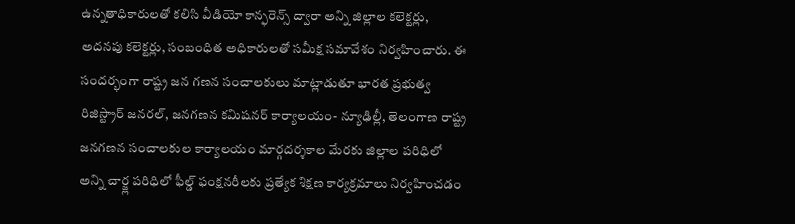ఉన్నతాధికారులతో కలిసి వీడియో కాన్ఫరెన్స్ ద్వారా అన్ని జిల్లాల కలెక్టర్లు, అదనపు కలెక్టర్లు, సంబంధిత అధికారులతో సమీక్ష సమావేశం నిర్వహించారు. ఈ సందర్భంగా రాష్ట్ర జన గణన సంచాలకులు మాట్లాడుతూ భారత ప్రభుత్వ రిజిస్ట్రార్ జనరల్, జనగణన కమిషనర్ కార్యాలయం- న్యూఢిల్లీ, తెలంగాణ రాష్ట్ర జనగణన సంచాలకుల కార్యాలయం మార్గదర్శకాల మేరకు జిల్లాల పరిధిలో అన్ని చార్జ్ల పరిధిలో ఫీల్డ్ ఫంక్షనరీలకు ప్రత్యేక శిక్షణ కార్యక్రమాలు నిర్వహించడం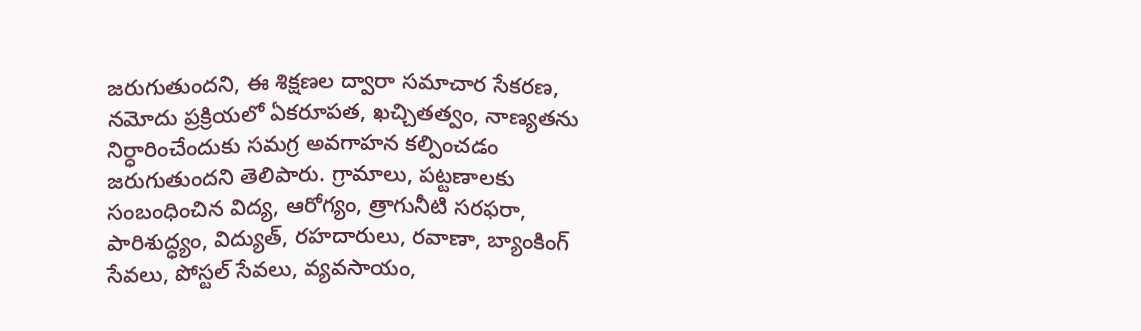జరుగుతుందని, ఈ శిక్షణల ద్వారా సమాచార సేకరణ, నమోదు ప్రక్రియలో ఏకరూపత, ఖచ్చితత్వం, నాణ్యతను నిర్ధారించేందుకు సమగ్ర అవగాహన కల్పించడం జరుగుతుందని తెలిపారు. గ్రామాలు, పట్టణాలకు సంబంధించిన విద్య, ఆరోగ్యం, త్రాగునీటి సరఫరా, పారిశుద్ధ్యం, విద్యుత్, రహదారులు, రవాణా, బ్యాంకింగ్ సేవలు, పోస్టల్ సేవలు, వ్యవసాయం,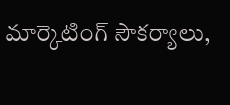మార్కెటింగ్ సౌకర్యాలు,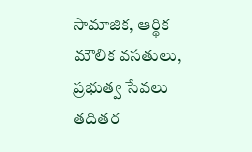సామాజిక, ఆర్థిక మౌలిక వసతులు, ప్రభుత్వ సేవలు తదితర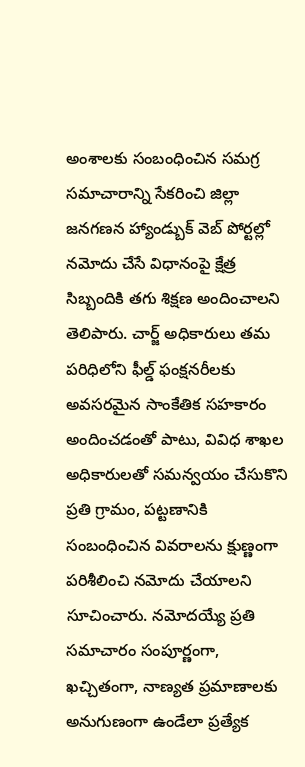అంశాలకు సంబంధించిన సమగ్ర సమాచారాన్ని సేకరించి జిల్లా జనగణన హ్యాండ్బుక్ వెబ్ పోర్టల్లో నమోదు చేసే విధానంపై క్షేత్ర సిబ్బందికి తగు శిక్షణ అందించాలని తెలిపారు. చార్జ్ అధికారులు తమ పరిధిలోని ఫీల్డ్ ఫంక్షనరీలకు అవసరమైన సాంకేతిక సహకారం అందించడంతో పాటు, వివిధ శాఖల అధికారులతో సమన్వయం చేసుకొని ప్రతి గ్రామం, పట్టణానికి సంబంధించిన వివరాలను క్షుణ్ణంగా పరిశీలించి నమోదు చేయాలని సూచించారు. నమోదయ్యే ప్రతి సమాచారం సంపూర్ణంగా, ఖచ్చితంగా, నాణ్యత ప్రమాణాలకు అనుగుణంగా ఉండేలా ప్రత్యేక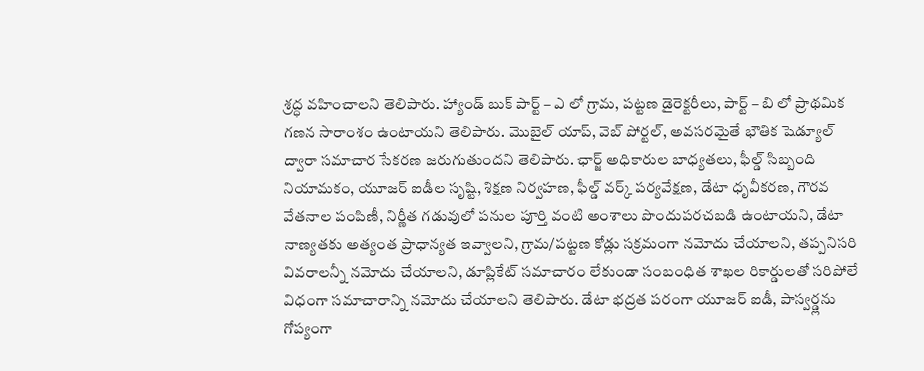శ్రద్ధ వహించాలని తెలిపారు. హ్యాండ్ బుక్ పార్ట్ – ఎ లో గ్రామ, పట్టణ డైరెక్టరీలు, పార్ట్ – బి లో ప్రాథమిక గణన సారాంశం ఉంటాయని తెలిపారు. మొబైల్ యాప్, వెబ్ పోర్టల్, అవసరమైతే భౌతిక షెడ్యూల్ ద్వారా సమాచార సేకరణ జరుగుతుందని తెలిపారు. ఛార్జ్ అధికారుల బాధ్యతలు, ఫీల్డ్ సిబ్బంది నియామకం, యూజర్ ఐడీల సృష్టి, శిక్షణ నిర్వహణ, ఫీల్డ్ వర్క్ పర్యవేక్షణ, డేటా ధృవీకరణ, గౌరవ వేతనాల పంపిణీ, నిర్ణీత గడువులో పనుల పూర్తి వంటి అంశాలు పొందుపరచబడి ఉంటాయని, డేటా నాణ్యతకు అత్యంత ప్రాధాన్యత ఇవ్వాలని, గ్రామ/పట్టణ కోడ్లు సక్రమంగా నమోదు చేయాలని, తప్పనిసరి వివరాలన్నీ నమోదు చేయాలని, డూప్లికేట్ సమాచారం లేకుండా సంబంధిత శాఖల రికార్డులతో సరిపోలే విధంగా సమాచారాన్ని నమోదు చేయాలని తెలిపారు. డేటా భద్రత పరంగా యూజర్ ఐడీ, పాస్వర్డ్లను గోప్యంగా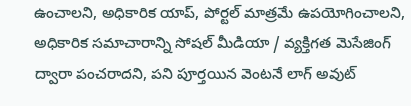ఉంచాలని, అధికారిక యాప్, పోర్టల్ మాత్రమే ఉపయోగించాలని, అధికారిక సమాచారాన్ని సోషల్ మీడియా / వ్యక్తిగత మెసేజింగ్ ద్వారా పంచరాదని, పని పూర్తయిన వెంటనే లాగ్ అవుట్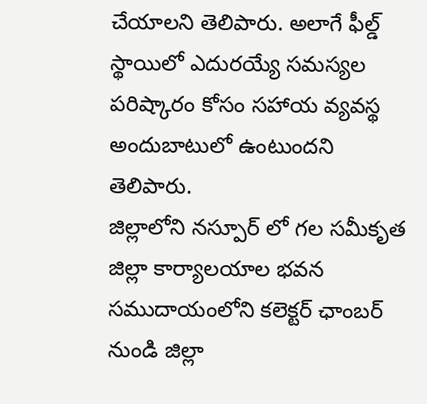చేయాలని తెలిపారు. అలాగే ఫీల్డ్ స్థాయిలో ఎదురయ్యే సమస్యల పరిష్కారం కోసం సహాయ వ్యవస్థ అందుబాటులో ఉంటుందని తెలిపారు.
జిల్లాలోని నస్పూర్ లో గల సమీకృత జిల్లా కార్యాలయాల భవన సముదాయంలోని కలెక్టర్ ఛాంబర్ నుండి జిల్లా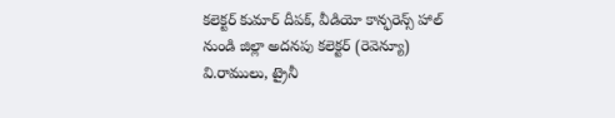కలెక్టర్ కుమార్ దీపక్, వీడియో కాన్ఫరెన్స్ హాల్ నుండి జిల్లా అదనపు కలెక్టర్ (రెవెన్యూ) వి.రాములు, ట్రైనీ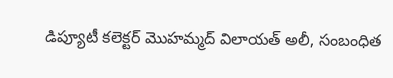డిప్యూటీ కలెక్టర్ మొహమ్మద్ విలాయత్ అలీ, సంబంధిత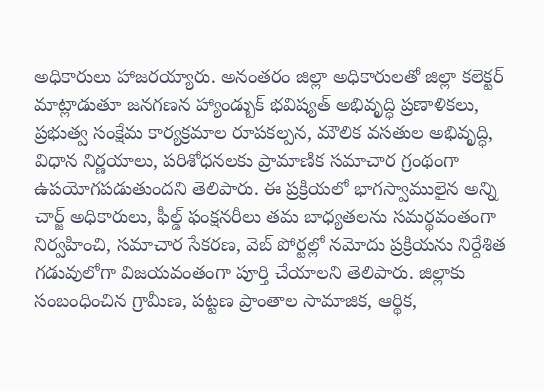అధికారులు హాజరయ్యారు. అనంతరం జిల్లా అధికారులతో జిల్లా కలెక్టర్ మాట్లాడుతూ జనగణన హ్యాండ్బుక్ భవిష్యత్ అభివృద్ధి ప్రణాళికలు, ప్రభుత్వ సంక్షేమ కార్యక్రమాల రూపకల్పన, మౌలిక వసతుల అభివృద్ధి, విధాన నిర్ణయాలు, పరిశోధనలకు ప్రామాణిక సమాచార గ్రంథంగా ఉపయోగపడుతుందని తెలిపారు. ఈ ప్రక్రియలో భాగస్వాములైన అన్ని చార్జ్ అధికారులు, ఫీల్డ్ ఫంక్షనరీలు తమ బాధ్యతలను సమర్థవంతంగా నిర్వహించి, సమాచార సేకరణ, వెబ్ పోర్టల్లో నమోదు ప్రక్రియను నిర్దేశిత గడువులోగా విజయవంతంగా పూర్తి చేయాలని తెలిపారు. జిల్లాకు సంబంధించిన గ్రామీణ, పట్టణ ప్రాంతాల సామాజిక, ఆర్థిక,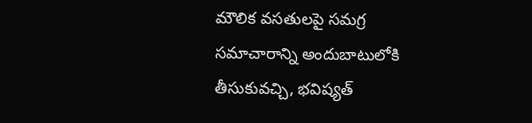మౌలిక వసతులపై సమగ్ర సమాచారాన్ని అందుబాటులోకి తీసుకువచ్చి, భవిష్యత్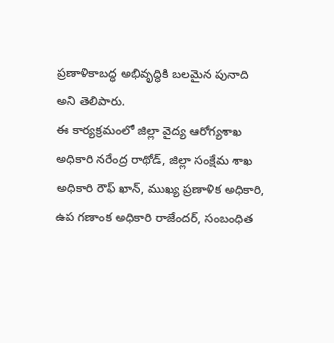ప్రణాళికాబద్ధ అభివృద్ధికి బలమైన పునాది అని తెలిపారు.
ఈ కార్యక్రమంలో జిల్లా వైద్య ఆరోగ్యశాఖ అధికారి నరేంద్ర రాథోడ్, జిల్లా సంక్షేమ శాఖ అధికారి రౌఫ్ ఖాన్, ముఖ్య ప్రణాళిక అధికారి, ఉప గణాంక అధికారి రాజేందర్, సంబంధిత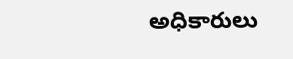అధికారులు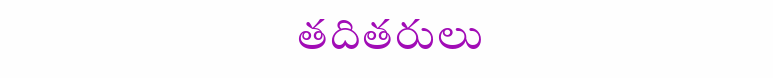తదితరులు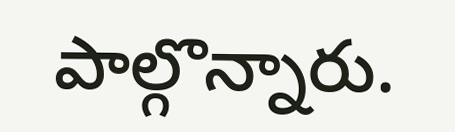పాల్గొన్నారు.